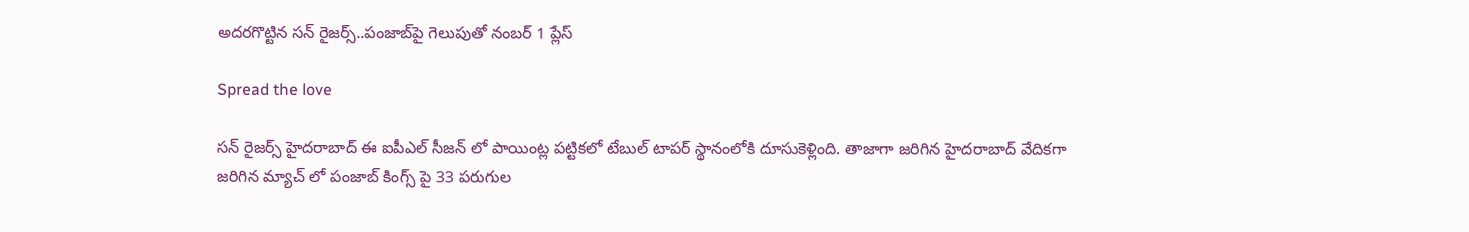అదరగొట్టిన సన్ రైజర్స్..పంజాబ్‌పై గెలుపుతో నంబర్ 1 ప్లేస్‌

Spread the love

సన్ రైజర్స్ హైదరాబాద్ ఈ ఐపీఎల్ సీజన్ లో పాయింట్ల పట్టికలో టేబుల్ టాపర్ స్థానంలోకి దూసుకెళ్లింది. తాజాగా జరిగిన హైదరాబాద్ వేదికగా జరిగిన మ్యాచ్ లో పంజాబ్ కింగ్స్ పై 33 పరుగుల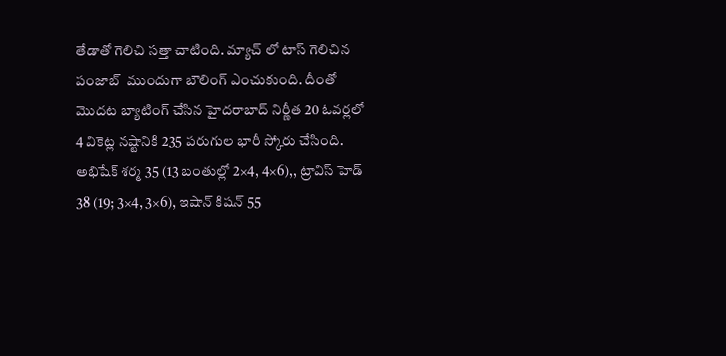తేడాతో గెలిచి సత్తా చాటింది. మ్యాచ్ లో టాస్ గెలిచిన పంజాబ్  ముందుగా బౌలింగ్ ఎంచుకుంది. దీంతో మొదట బ్యాటింగ్ చేసిన హైదరాబాద్ నిర్ణీత 20 ఓవర్లలో 4 వికెట్ల నష్టానికి 235 పరుగుల భారీ స్కోరు చేసింది. అభిషేక్ శర్మ 35 (13 బంతుల్లో 2×4, 4×6),, ట్రావిస్ హెడ్ 38 (19; 3×4, 3×6), ఇషాన్ కిషన్ 55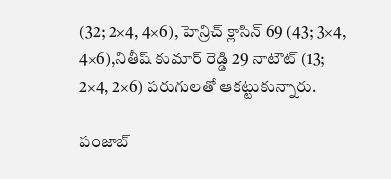(32; 2×4, 4×6), హెన్రిచ్ క్లాసిన్ 69 (43; 3×4, 4×6),నితీష్ కుమార్ రెడ్డి 29 నాటౌట్ (13; 2×4, 2×6) పరుగులతో ఆకట్టుకున్నారు.

పంజాబ్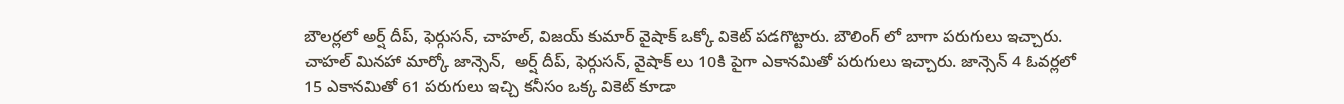బౌలర్లలో అర్ష్ దీప్, ఫెర్గుసన్, చాహల్, విజయ్ కుమార్ వైషాక్ ఒక్కో వికెట్ పడగొట్టారు. బౌలింగ్ లో బాగా పరుగులు ఇచ్చారు. చాహల్ మినహా మార్కో జాన్సెన్,  అర్ష్ దీప్, ఫెర్గుసన్, వైషాక్ లు 10కి పైగా ఎకానమితో పరుగులు ఇచ్చారు. జాన్సెన్ 4 ఓవర్లలో 15 ఎకానమితో 61 పరుగులు ఇచ్చి కనీసం ఒక్క వికెట్ కూడా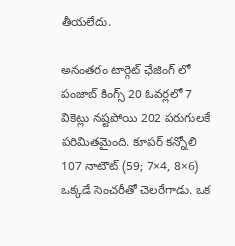తీయలేదు.

అనంతరం టార్గెట్ ఛేజింగ్ లో పంజాబ్ కింగ్స్ 20 ఓవర్లలో 7 వికెట్లు నష్టపోయి 202 పరుగులకే పరిమితమైంది. కూపర్ కన్నోలి 107 నాటౌట్ (59; 7×4, 8×6) ఒక్కడే సెంచరీతో చెలరేగాడు. ఒక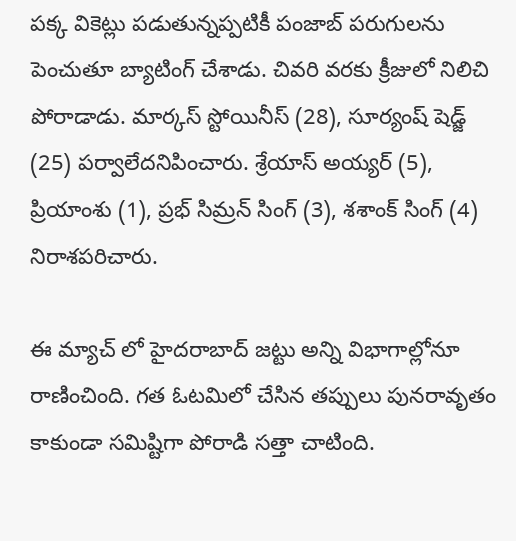పక్క వికెట్లు పడుతున్నప్పటికీ పంజాబ్ పరుగులను పెంచుతూ బ్యాటింగ్ చేశాడు. చివరి వరకు క్రీజులో నిలిచి పోరాడాడు. మార్కస్ స్టోయినీస్ (28), సూర్యంష్ షెడ్జ్ (25) పర్వాలేదనిపించారు. శ్రేయాస్ అయ్యర్ (5), ప్రియాంశు (1), ప్రభ్ సిమ్రన్ సింగ్ (3), శశాంక్ సింగ్ (4) నిరాశపరిచారు.

ఈ మ్యాచ్ లో హైదరాబాద్ జట్టు అన్ని విభాగాల్లోనూ రాణించింది. గత ఓటమిలో చేసిన తప్పులు పునరావృతం కాకుండా సమిష్టిగా పోరాడి సత్తా చాటింది.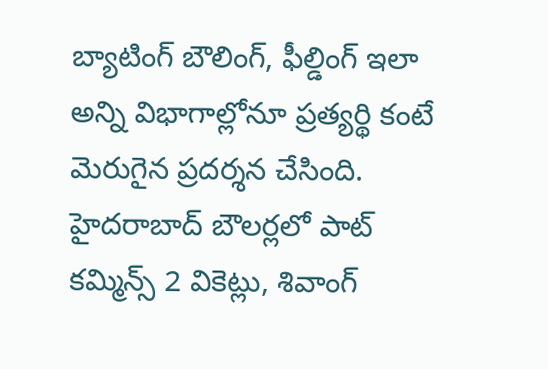బ్యాటింగ్ బౌలింగ్, ఫీల్డింగ్ ఇలా అన్ని విభాగాల్లోనూ ప్రత్యర్థి కంటే మెరుగైన ప్రదర్శన చేసింది. హైదరాబాద్ బౌలర్లలో పాట్ కమ్మిన్స్ 2 వికెట్లు, శివాంగ్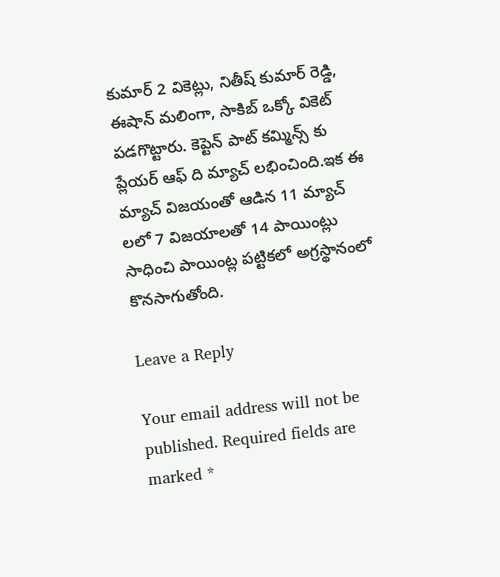కుమార్ 2 వికెట్లు, నితీష్ కుమార్ రెడ్డి, ఈషాన్ మలింగా, సాకిబ్ ఒక్కో వికెట్ పడగొట్టారు. కెప్టెన్ పాట్ కమ్మిన్స్ కు ప్లేయర్ ఆఫ్ ది మ్యాచ్ లభించింది.ఇక ఈ మ్యాచ్ విజయంతో ఆడిన 11 మ్యాచ్ లలో 7 విజయాలతో 14 పాయింట్లు సాధించి పాయింట్ల పట్టికలో అగ్రస్థానంలో కొనసాగుతోంది.

Leave a Reply

Your email address will not be published. Required fields are marked *